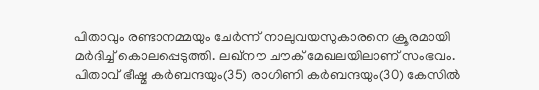പിതാവും രണ്ടാനമ്മയും ചേര്‍ന്ന് നാലുവയസുകാരനെ ക്രൂരമായി മര്‍ദിച്ച് കൊലപ്പെടുത്തി. ലഖ്നൗ ചൗക് മേഖലയിലാണ് സംഭവം. പിതാവ് ഭീഷ്മ കര്‍ബന്ദയും(35) രാഗിണി കര്‍ബന്ദയും(30) കേസില്‍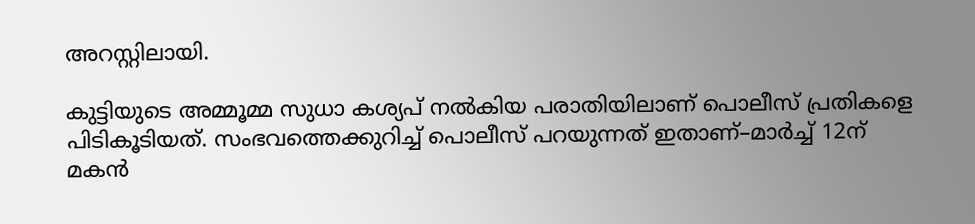അറസ്റ്റിലായി.

കുട്ടിയുടെ അമ്മൂമ്മ സുധാ കശ്യപ് നല്‍കിയ പരാതിയിലാണ് പൊലീസ് പ്രതികളെ പിടികൂടിയത്. സംഭവത്തെക്കുറിച്ച് പൊലീസ് പറയുന്നത് ഇതാണ്–മാര്‍ച്ച് 12ന് മകന്‍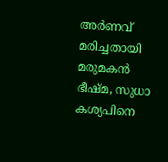അര്‍ണവ് മരിച്ചതായി മരുമകന്‍ ഭീഷ്മ, സുധാ കശ്യപിനെ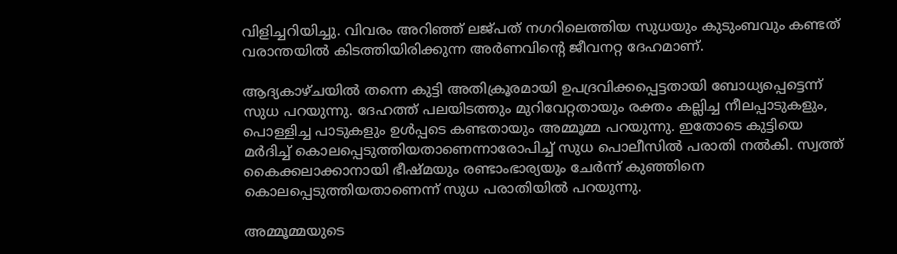വിളിച്ചറിയിച്ചു. വിവരം അറിഞ്ഞ് ലജ്പത് നഗറിലെത്തിയ സുധയും കുടുംബവും കണ്ടത് വരാന്തയില്‍ കിടത്തിയിരിക്കുന്ന അര്‍ണവിന്‍റെ ജീവനറ്റ ദേഹമാണ്.

ആദ്യകാഴ്ചയില്‍ തന്നെ കുട്ടി അതിക്രൂരമായി ഉപദ്രവിക്കപ്പെട്ടതായി ബോധ്യപ്പെട്ടെന്ന് സുധ പറയുന്നു. ദേഹത്ത് പലയിടത്തും മുറിവേറ്റതായും രക്തം കല്ലിച്ച നീലപ്പാടുകളും, പൊള്ളിച്ച പാടുകളും ഉള്‍പ്പടെ കണ്ടതായും അമ്മൂമ്മ പറയുന്നു. ഇതോടെ കുട്ടിയെ മര്‍ദിച്ച് കൊലപ്പെടുത്തിയതാണെന്നാരോപിച്ച് സുധ പൊലീസില്‍ പരാതി നല്‍കി. സ്വത്ത് കൈക്കലാക്കാനായി ഭീഷ്മയും രണ്ടാംഭാര്യയും ചേര്‍ന്ന് കുഞ്ഞിനെ കൊലപ്പെടുത്തിയതാണെന്ന് സുധ പരാതിയില്‍ പറയുന്നു.

അമ്മൂമ്മയുടെ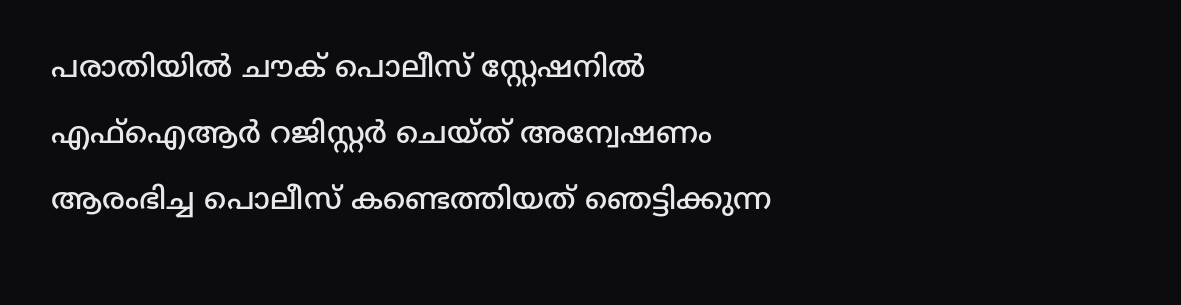പരാതിയില്‍ ചൗക് പൊലീസ് സ്റ്റേഷനില്‍ എഫ്ഐആര്‍ റജിസ്റ്റര്‍ ചെയ്ത് അന്വേഷണം ആരംഭിച്ച പൊലീസ് കണ്ടെത്തിയത് ഞെട്ടിക്കുന്ന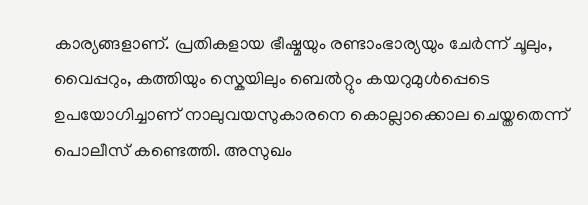കാര്യങ്ങളാണ്. പ്രതികളായ ഭീഷ്മയും രണ്ടാംഭാര്യയും ചേര്‍ന്ന് ചൂലും, വൈപ്പറും, കത്തിയും സ്കെയിലും ബെല്‍റ്റും കയറുമുള്‍പ്പെടെ ഉപയോഗിച്ചാണ് നാലുവയസുകാരനെ കൊല്ലാക്കൊല ചെയ്തതെന്ന് പൊലീസ് കണ്ടെത്തി. അസുഖം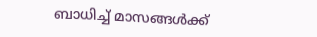ബാധിച്ച് മാസങ്ങള്‍ക്ക്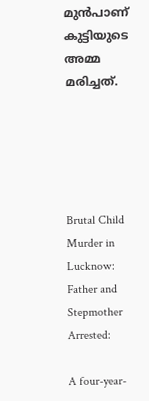മുന്‍പാണ് കുട്ടിയുടെ അമ്മ മരിച്ചത്.





Brutal Child Murder in Lucknow: Father and Stepmother Arrested:

A four-year-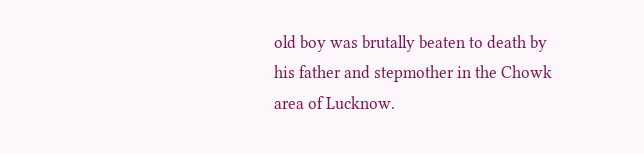old boy was brutally beaten to death by his father and stepmother in the Chowk area of Lucknow.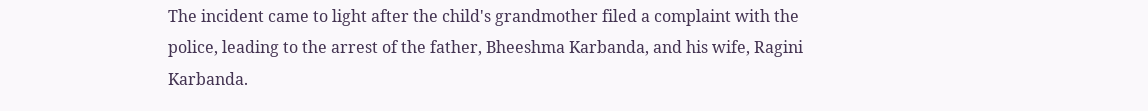The incident came to light after the child's grandmother filed a complaint with the police, leading to the arrest of the father, Bheeshma Karbanda, and his wife, Ragini Karbanda.